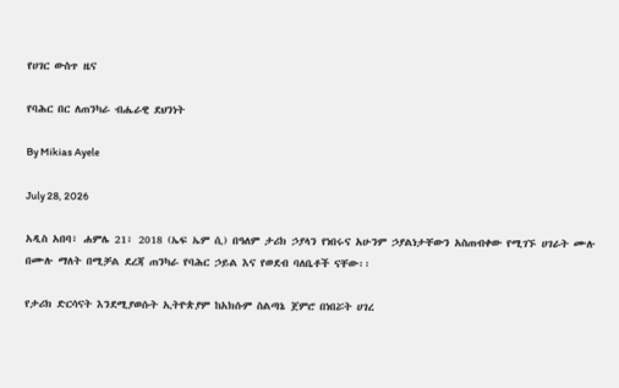የሀገር ውስጥ ዜና

የባሕር በር ለጠንካራ ብሔራዊ ደህንነት

By Mikias Ayele

July 28, 2026

አዲስ አበባ፣ ሐምሌ 21፣ 2018 (ኤፍ ኤም ሲ) በዓለም ታሪክ ኃያላን የነበሩና አሁንም ኃያልነታቸውን አስጠብቀው የሚገኙ ሀገራት ሙሉ በሙሉ ማለት በሚቻል ደረጃ ጠንካራ የባሕር ኃይል እና የወደብ ባለቤቶች ናቸው፡፡

የታሪክ ድርሳናት እንደሚያወሱት ኢትዮጵያም ከአክሱም ስልጣኔ ጀምሮ በነበሯት ሀገረ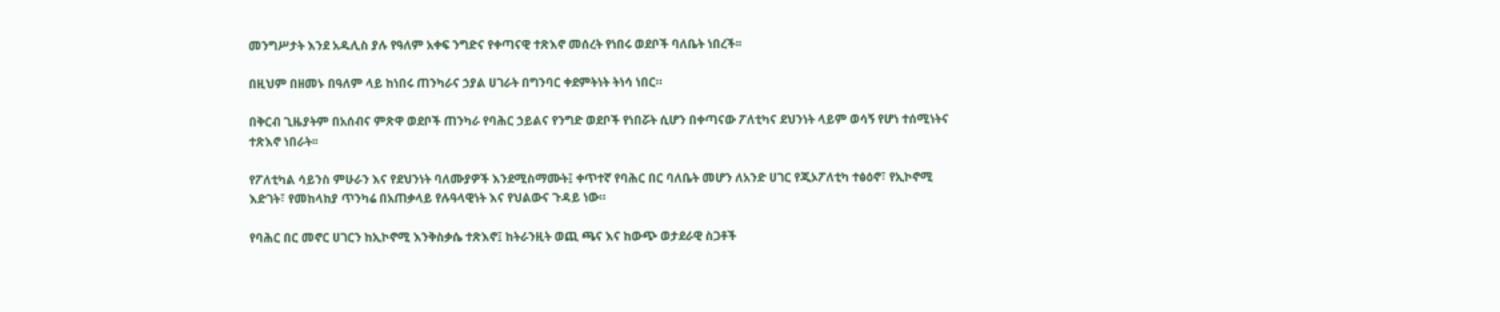መንግሥታት እንደ አዱሊስ ያሉ የዓለም አቀፍ ንግድና የቀጣናዊ ተጽእኖ መሰረት የነበሩ ወደቦች ባለቤት ነበረች፡፡

በዚህም በዘመኑ በዓለም ላይ ከነበሩ ጠንካራና ኃያል ሀገራት በግንባር ቀደምትነት ትነሳ ነበር።

በቅርብ ጊዜያትም በአሰብና ምጽዋ ወደቦች ጠንካራ የባሕር ኃይልና የንግድ ወደቦች የነበሯት ሲሆን በቀጣናው ፖለቲካና ደህንነት ላይም ወሳኝ የሆነ ተሰሚነትና ተጽእኖ ነበራት፡፡

የፖለቲካል ሳይንስ ምሁራን እና የደህንነት ባለሙያዎች እንደሚስማሙት፤ ቀጥተኛ የባሕር በር ባለቤት መሆን ለአንድ ሀገር የጂኦፖለቲካ ተፅዕኖ፣ የኢኮኖሚ እድገት፣ የመከላከያ ጥንካሬ በአጠቃላይ የሉዓላዊነት እና የህልውና ጉዳይ ነው።

የባሕር በር መኖር ሀገርን ከኢኮኖሚ እንቅስቃሴ ተጽእኖ፤ ከትራንዚት ወጪ ጫና እና ከውጭ ወታደራዊ ስጋቶች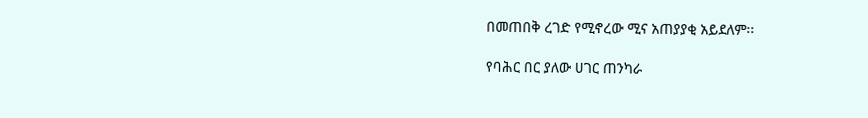በመጠበቅ ረገድ የሚኖረው ሚና አጠያያቂ አይደለም፡፡

የባሕር በር ያለው ሀገር ጠንካራ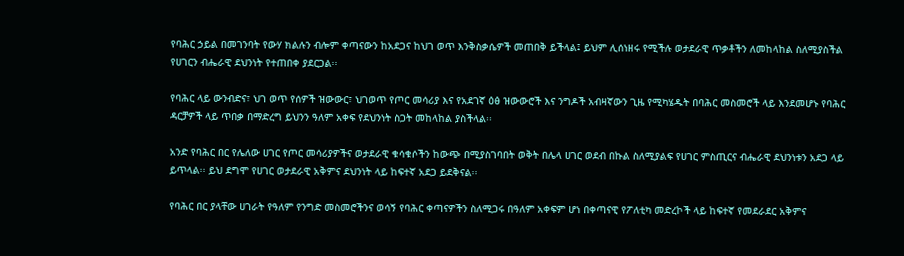የባሕር ኃይል በመገንባት የውሃ ክልሉን ብሎም ቀጣናውን ከአደጋና ከህገ ወጥ እንቅስቃሴዎች መጠበቅ ይችላል፤ ይህም ሊሰነዘሩ የሚችሉ ወታደራዊ ጥቃቶችን ለመከላከል ስለሚያስችል የሀገርን ብሔራዊ ደህንነት የተጠበቀ ያደርጋል፡፡

የባሕር ላይ ውንብድና፣ ህገ ወጥ የሰዎች ዝውውር፣ ህገወጥ የጦር መሳሪያ እና የአደገኛ ዕፅ ዝውውሮች እና ንግዶች አብዛኛውን ጊዜ የሚካሄዱት በባሕር መስመሮች ላይ እንደመሆኑ የባሕር ዳርቻዎች ላይ ጥበቃ በማድረግ ይህንን ዓለም አቀፍ የደህንነት ስጋት መከላከል ያስችላል፡፡

አንድ የባሕር በር የሌለው ሀገር የጦር መሳሪያዎችና ወታደራዊ ቁሳቁሶችን ከውጭ በሚያስገባበት ወቅት በሌላ ሀገር ወደብ በኩል ስለሚያልፍ የሀገር ምስጢርና ብሔራዊ ደህንነቱን አደጋ ላይ ይጥላል፡፡ ይህ ደግሞ የሀገር ወታደራዊ አቅምና ደህንነት ላይ ከፍተኛ አደጋ ይደቅናል፡፡

የባሕር በር ያላቸው ሀገራት የዓለም የንግድ መስመሮችንና ወሳኝ የባሕር ቀጣናዎችን ስለሚጋሩ በዓለም አቀፍም ሆነ በቀጣናዊ የፖለቲካ መድረኮች ላይ ከፍተኛ የመደራደር አቅምና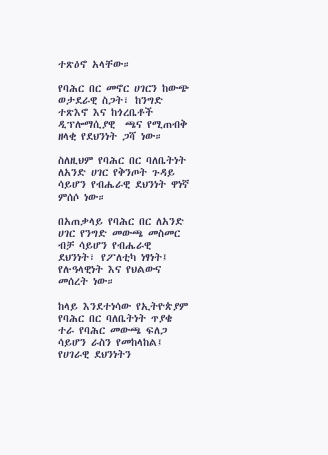ተጽዕኖ አላቸው።

የባሕር በር መኖር ሀገርን ከውጭ ወታደራዊ ስጋት፣ ከንግድ ተጽእኖ እና ከጎረቤቶች ዲፕሎማሲያዊ  ጫና የሚጠብቅ ዘላቂ የደህንነት ጋሻ ነው።

ስለዚህም የባሕር በር ባለቤትነት ለአንድ ሀገር የቅንጦት ጉዳይ ሳይሆን የብሔራዊ ደህንነት ዋነኛ ምሰሶ ነው።

በአጠቃላይ የባሕር በር ለአንድ ሀገር የንግድ መውጫ መስመር ብቻ ሳይሆን የብሔራዊ ደህንነት፣ የፖለቲካ ነፃነት፤ የሉዓላዊነት እና የህልውና መሰረት ነው።

ከላይ እንደተነሳው የኢትዮጵያም የባሕር በር ባለቤትነት ጥያቄ ተራ የባሕር መውጫ ፍለጋ ሳይሆን ራስን የመከላከል፤ የሀገራዊ ደህንነትን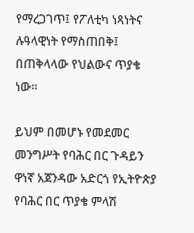የማረጋገጥ፤ የፖለቲካ ነጻነትና ሉዓላዊነት የማስጠበቅ፤ በጠቅላላው የህልውና ጥያቄ ነው፡፡

ይህም በመሆኑ የመደመር መንግሥት የባሕር በር ጉዳይን ዋነኛ አጀንዳው አድርጎ የኢትዮጵያ የባሕር በር ጥያቄ ምላሽ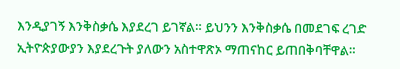እንዲያገኝ እንቅስቃሴ እያደረገ ይገኛል። ይህንን እንቅስቃሴ በመደገፍ ረገድ ኢትዮጵያውያን እያደረጉት ያለውን አስተዋጽኦ ማጠናከር ይጠበቅባቸዋል።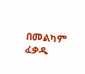በመልካም ፈቃዱ